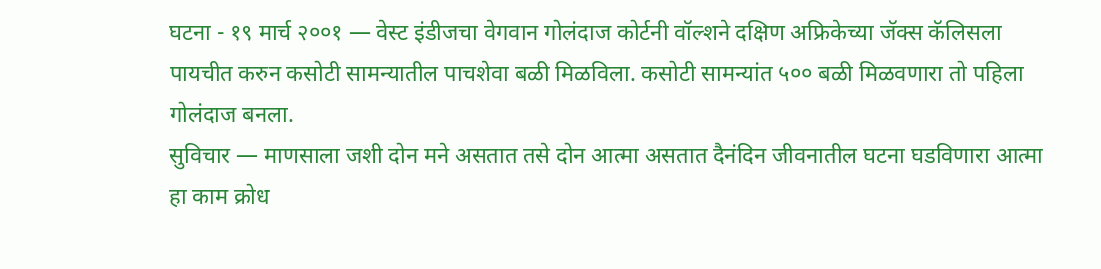घटना - १९ मार्च २००१ — वेस्ट इंडीजचा वेगवान गोलंदाज कोर्टनी वॉल्शने दक्षिण अफ्रिकेच्या जॅक्स कॅलिसला पायचीत करुन कसोटी सामन्यातील पाचशेवा बळी मिळविला. कसोटी सामन्यांत ५०० बळी मिळवणारा तो पहिला गोलंदाज बनला.
सुविचार — माणसाला जशी दोन मने असतात तसे दोन आत्मा असतात दैनंदिन जीवनातील घटना घडविणारा आत्मा हा काम क्रोध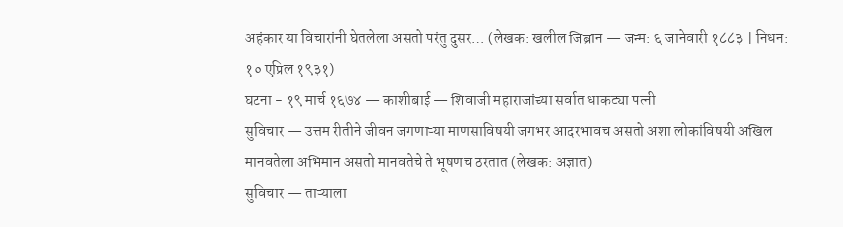अहंकार या विचारांनी घेतलेला असतो परंतु दुसर… (लेखक: खलील जिब्रान — जन्म: ६ जानेवारी १८८३ | निधन: १० एप्रिल १९३१)
घटना - १९ मार्च १६७४ — काशीबाई — शिवाजी महाराजांच्या सर्वात धाकट्या पत्नी
सुविचार — उत्तम रीतीने जीवन जगणाऱ्या माणसाविषयी जगभर आदरभावच असतो अशा लोकांविषयी अखिल मानवतेला अभिमान असतो मानवतेचे ते भूषणच ठरतात (लेखक: अज्ञात)
सुविचार — ताऱ्याला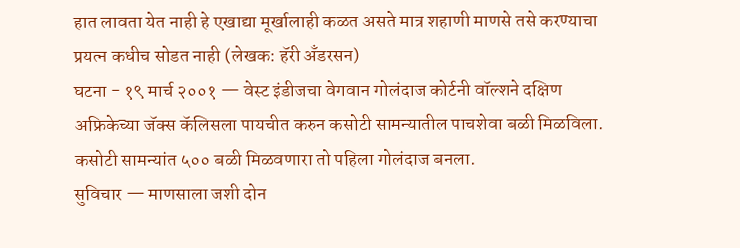हात लावता येत नाही हे एखाद्या मूर्खालाही कळत असते मात्र शहाणी माणसे तसे करण्याचा प्रयत्न कधीच सोडत नाही (लेखक: हॅरी अँडरसन)
घटना - १९ मार्च २००१ — वेस्ट इंडीजचा वेगवान गोलंदाज कोर्टनी वॉल्शने दक्षिण अफ्रिकेच्या जॅक्स कॅलिसला पायचीत करुन कसोटी सामन्यातील पाचशेवा बळी मिळविला. कसोटी सामन्यांत ५०० बळी मिळवणारा तो पहिला गोलंदाज बनला.
सुविचार — माणसाला जशी दोन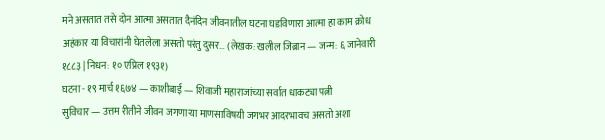मने असतात तसे दोन आत्मा असतात दैनंदिन जीवनातील घटना घडविणारा आत्मा हा काम क्रोध अहंकार या विचारांनी घेतलेला असतो परंतु दुसर… (लेखक: खलील जिब्रान — जन्म: ६ जानेवारी १८८३ | निधन: १० एप्रिल १९३१)
घटना - १९ मार्च १६७४ — काशीबाई — शिवाजी महाराजांच्या सर्वात धाकट्या पत्नी
सुविचार — उत्तम रीतीने जीवन जगणाऱ्या माणसाविषयी जगभर आदरभावच असतो अशा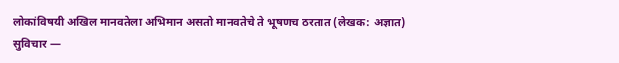लोकांविषयी अखिल मानवतेला अभिमान असतो मानवतेचे ते भूषणच ठरतात (लेखक: अज्ञात)
सुविचार —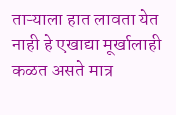ताऱ्याला हात लावता येत नाही हे एखाद्या मूर्खालाही कळत असते मात्र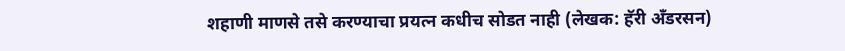शहाणी माणसे तसे करण्याचा प्रयत्न कधीच सोडत नाही (लेखक: हॅरी अँडरसन)